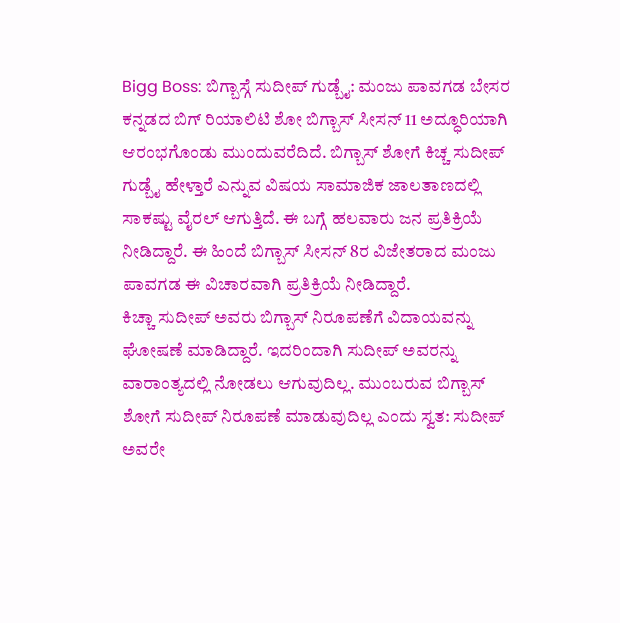Bigg Boss: ಬಿಗ್ಬಾಸ್ಗೆ ಸುದೀಪ್ ಗುಡ್ಬೈ: ಮಂಜು ಪಾವಗಡ ಬೇಸರ
ಕನ್ನಡದ ಬಿಗ್ ರಿಯಾಲಿಟಿ ಶೋ ಬಿಗ್ಬಾಸ್ ಸೀಸನ್ 11 ಅದ್ಧೂರಿಯಾಗಿ ಆರಂಭಗೊಂಡು ಮುಂದುವರೆದಿದೆ. ಬಿಗ್ಬಾಸ್ ಶೋಗೆ ಕಿಚ್ಚ ಸುದೀಪ್ ಗುಡ್ಬೈ ಹೇಳ್ತಾರೆ ಎನ್ನುವ ವಿಷಯ ಸಾಮಾಜಿಕ ಜಾಲತಾಣದಲ್ಲಿ ಸಾಕಷ್ಟು ವೈರಲ್ ಆಗುತ್ತಿದೆ. ಈ ಬಗ್ಗೆ ಹಲವಾರು ಜನ ಪ್ರತಿಕ್ರಿಯೆ ನೀಡಿದ್ದಾರೆ. ಈ ಹಿಂದೆ ಬಿಗ್ಬಾಸ್ ಸೀಸನ್ 8ರ ವಿಜೇತರಾದ ಮಂಜು ಪಾವಗಡ ಈ ವಿಚಾರವಾಗಿ ಪ್ರತಿಕ್ರಿಯೆ ನೀಡಿದ್ದಾರೆ.
ಕಿಚ್ಚಾ ಸುದೀಪ್ ಅವರು ಬಿಗ್ಬಾಸ್ ನಿರೂಪಣೆಗೆ ವಿದಾಯವನ್ನು ಘೋಷಣೆ ಮಾಡಿದ್ದಾರೆ. ಇದರಿಂದಾಗಿ ಸುದೀಪ್ ಅವರನ್ನು ವಾರಾಂತ್ಯದಲ್ಲಿ ನೋಡಲು ಆಗುವುದಿಲ್ಲ. ಮುಂಬರುವ ಬಿಗ್ಬಾಸ್ ಶೋಗೆ ಸುದೀಪ್ ನಿರೂಪಣೆ ಮಾಡುವುದಿಲ್ಲ ಎಂದು ಸ್ವತ: ಸುದೀಪ್ ಅವರೇ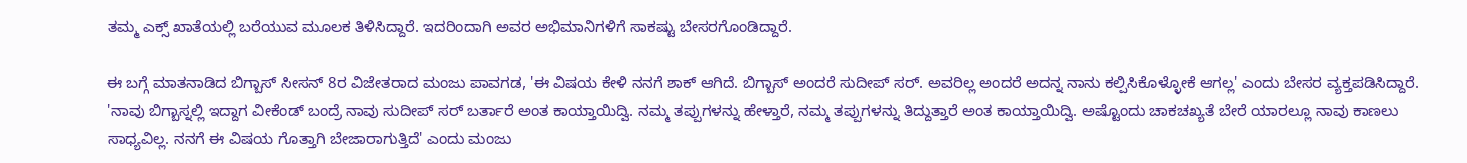ತಮ್ಮ ಎಕ್ಸ್ ಖಾತೆಯಲ್ಲಿ ಬರೆಯುವ ಮೂಲಕ ತಿಳಿಸಿದ್ದಾರೆ. ಇದರಿಂದಾಗಿ ಅವರ ಅಭಿಮಾನಿಗಳಿಗೆ ಸಾಕಷ್ಟು ಬೇಸರಗೊಂಡಿದ್ದಾರೆ.

ಈ ಬಗ್ಗೆ ಮಾತನಾಡಿದ ಬಿಗ್ಬಾಸ್ ಸೀಸನ್ 8ರ ವಿಜೇತರಾದ ಮಂಜು ಪಾವಗಡ, 'ಈ ವಿಷಯ ಕೇಳಿ ನನಗೆ ಶಾಕ್ ಆಗಿದೆ. ಬಿಗ್ಬಾಸ್ ಅಂದರೆ ಸುದೀಪ್ ಸರ್. ಅವರಿಲ್ಲ ಅಂದರೆ ಅದನ್ನ ನಾನು ಕಲ್ಪಿಸಿಕೊಳ್ಳೋಕೆ ಆಗಲ್ಲ' ಎಂದು ಬೇಸರ ವ್ಯಕ್ತಪಡಿಸಿದ್ದಾರೆ.
'ನಾವು ಬಿಗ್ಬಾಸ್ನಲ್ಲಿ ಇದ್ದಾಗ ವೀಕೆಂಡ್ ಬಂದ್ರೆ ನಾವು ಸುದೀಪ್ ಸರ್ ಬರ್ತಾರೆ ಅಂತ ಕಾಯ್ತಾಯಿದ್ವಿ. ನಮ್ಮ ತಪ್ಪುಗಳನ್ನು ಹೇಳ್ತಾರೆ, ನಮ್ಮ ತಪ್ಪುಗಳನ್ನು ತಿದ್ದುತ್ತಾರೆ ಅಂತ ಕಾಯ್ತಾಯಿದ್ವಿ. ಅಷ್ಟೊಂದು ಚಾಕಚಖ್ಯತೆ ಬೇರೆ ಯಾರಲ್ಲೂ ನಾವು ಕಾಣಲು ಸಾಧ್ಯವಿಲ್ಲ. ನನಗೆ ಈ ವಿಷಯ ಗೊತ್ತಾಗಿ ಬೇಜಾರಾಗುತ್ತಿದೆ' ಎಂದು ಮಂಜು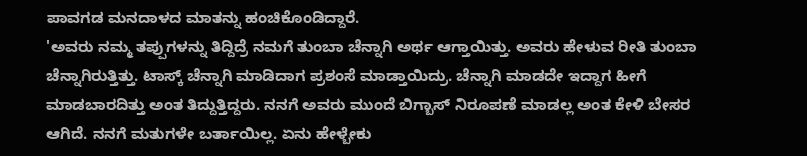ಪಾವಗಡ ಮನದಾಳದ ಮಾತನ್ನು ಹಂಚಿಕೊಂಡಿದ್ದಾರೆ.
'ಅವರು ನಮ್ಮ ತಪ್ಪುಗಳನ್ನು ತಿದ್ದಿದ್ರೆ ನಮಗೆ ತುಂಬಾ ಚೆನ್ನಾಗಿ ಅರ್ಥ ಆಗ್ತಾಯಿತ್ತು. ಅವರು ಹೇಳುವ ರೀತಿ ತುಂಬಾ ಚೆನ್ನಾಗಿರುತ್ತಿತ್ತು. ಟಾಸ್ಕ್ ಚೆನ್ನಾಗಿ ಮಾಡಿದಾಗ ಪ್ರಶಂಸೆ ಮಾಡ್ತಾಯಿದ್ರು. ಚೆನ್ನಾಗಿ ಮಾಡದೇ ಇದ್ದಾಗ ಹೀಗೆ ಮಾಡಬಾರದಿತ್ತು ಅಂತ ತಿದ್ದುತ್ತಿದ್ದರು. ನನಗೆ ಅವರು ಮುಂದೆ ಬಿಗ್ಬಾಸ್ ನಿರೂಪಣೆ ಮಾಡಲ್ಲ ಅಂತ ಕೇಳಿ ಬೇಸರ ಆಗಿದೆ. ನನಗೆ ಮತುಗಳೇ ಬರ್ತಾಯಿಲ್ಲ. ಏನು ಹೇಳ್ಬೇಕು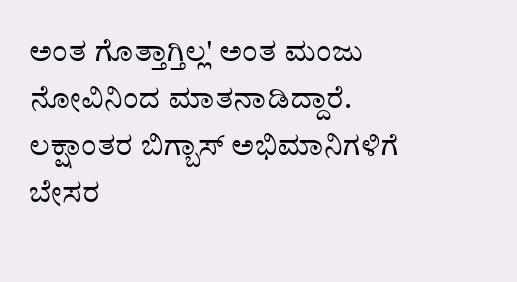ಅಂತ ಗೊತ್ತಾಗ್ತಿಲ್ಲ' ಅಂತ ಮಂಜು ನೋವಿನಿಂದ ಮಾತನಾಡಿದ್ದಾರೆ.
ಲಕ್ಷಾಂತರ ಬಿಗ್ಬಾಸ್ ಅಭಿಮಾನಿಗಳಿಗೆ ಬೇಸರ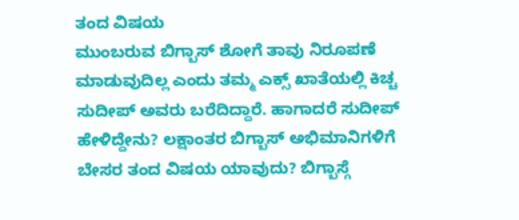ತಂದ ವಿಷಯ
ಮುಂಬರುವ ಬಿಗ್ಬಾಸ್ ಶೋಗೆ ತಾವು ನಿರೂಪಣೆ ಮಾಡುವುದಿಲ್ಲ ಎಂದು ತಮ್ಮ ಎಕ್ಸ್ ಖಾತೆಯಲ್ಲಿ ಕಿಚ್ಚ ಸುದೀಪ್ ಅವರು ಬರೆದಿದ್ದಾರೆ. ಹಾಗಾದರೆ ಸುದೀಪ್ ಹೇಳಿದ್ದೇನು? ಲಕ್ಷಾಂತರ ಬಿಗ್ಬಾಸ್ ಅಭಿಮಾನಿಗಳಿಗೆ ಬೇಸರ ತಂದ ವಿಷಯ ಯಾವುದು? ಬಿಗ್ಬಾಸ್ಗೆ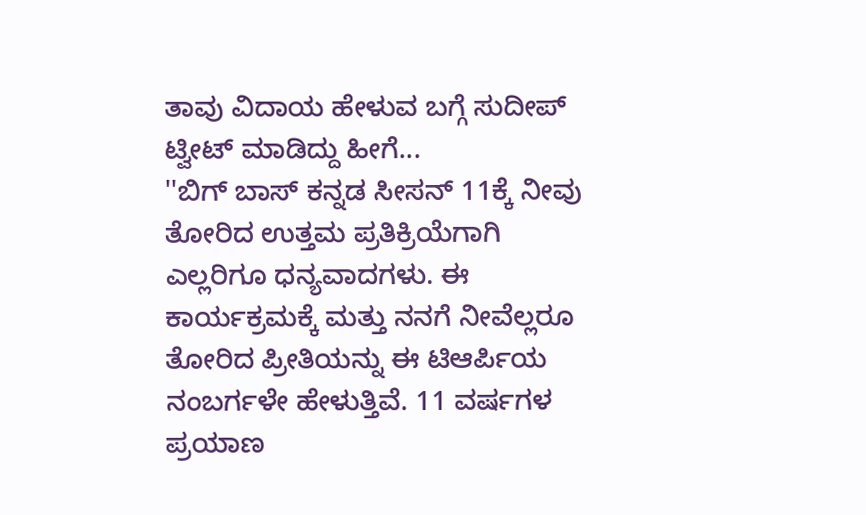ತಾವು ವಿದಾಯ ಹೇಳುವ ಬಗ್ಗೆ ಸುದೀಪ್ ಟ್ವೀಟ್ ಮಾಡಿದ್ದು ಹೀಗೆ...
''ಬಿಗ್ ಬಾಸ್ ಕನ್ನಡ ಸೀಸನ್ 11ಕ್ಕೆ ನೀವು ತೋರಿದ ಉತ್ತಮ ಪ್ರತಿಕ್ರಿಯೆಗಾಗಿ ಎಲ್ಲರಿಗೂ ಧನ್ಯವಾದಗಳು. ಈ ಕಾರ್ಯಕ್ರಮಕ್ಕೆ ಮತ್ತು ನನಗೆ ನೀವೆಲ್ಲರೂ ತೋರಿದ ಪ್ರೀತಿಯನ್ನು ಈ ಟಿಆರ್ಪಿಯ ನಂಬರ್ಗಳೇ ಹೇಳುತ್ತಿವೆ. 11 ವರ್ಷಗಳ ಪ್ರಯಾಣ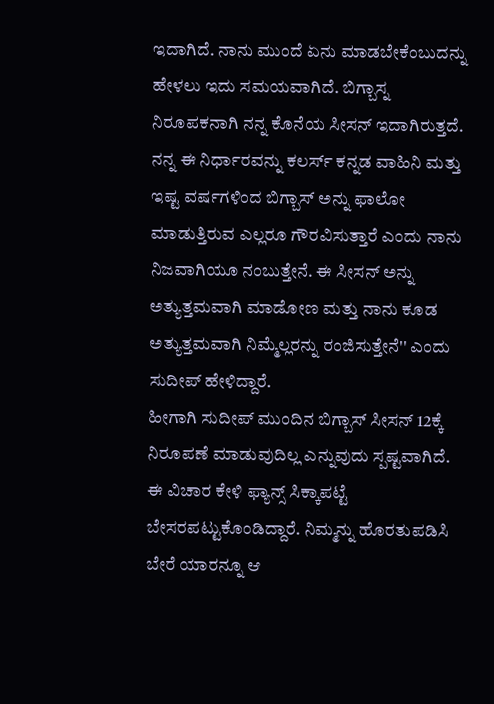ಇದಾಗಿದೆ. ನಾನು ಮುಂದೆ ಏನು ಮಾಡಬೇಕೆಂಬುದನ್ನು ಹೇಳಲು ಇದು ಸಮಯವಾಗಿದೆ. ಬಿಗ್ಬಾಸ್ನ ನಿರೂಪಕನಾಗಿ ನನ್ನ ಕೊನೆಯ ಸೀಸನ್ ಇದಾಗಿರುತ್ತದೆ. ನನ್ನ ಈ ನಿರ್ಧಾರವನ್ನು ಕಲರ್ಸ್ ಕನ್ನಡ ವಾಹಿನಿ ಮತ್ತು ಇಷ್ಟ ವರ್ಷಗಳಿಂದ ಬಿಗ್ಬಾಸ್ ಅನ್ನು ಫಾಲೋ ಮಾಡುತ್ತಿರುವ ಎಲ್ಲರೂ ಗೌರವಿಸುತ್ತಾರೆ ಎಂದು ನಾನು ನಿಜವಾಗಿಯೂ ನಂಬುತ್ತೇನೆ. ಈ ಸೀಸನ್ ಅನ್ನು ಅತ್ಯುತ್ತಮವಾಗಿ ಮಾಡೋಣ ಮತ್ತು ನಾನು ಕೂಡ ಅತ್ಯುತ್ತಮವಾಗಿ ನಿಮ್ಮೆಲ್ಲರನ್ನು ರಂಜಿಸುತ್ತೇನೆ'' ಎಂದು ಸುದೀಪ್ ಹೇಳಿದ್ದಾರೆ.
ಹೀಗಾಗಿ ಸುದೀಪ್ ಮುಂದಿನ ಬಿಗ್ಬಾಸ್ ಸೀಸನ್ 12ಕ್ಕೆ ನಿರೂಪಣೆ ಮಾಡುವುದಿಲ್ಲ ಎನ್ನುವುದು ಸ್ಪಷ್ಟವಾಗಿದೆ. ಈ ವಿಚಾರ ಕೇಳಿ ಫ್ಯಾನ್ಸ್ ಸಿಕ್ಕಾಪಟ್ಟೆ ಬೇಸರಪಟ್ಟುಕೊಂಡಿದ್ದಾರೆ. ನಿಮ್ಮನ್ನು ಹೊರತುಪಡಿಸಿ ಬೇರೆ ಯಾರನ್ನೂ ಆ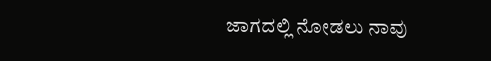ಜಾಗದಲ್ಲಿ ನೋಡಲು ನಾವು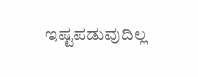ಇಷ್ಟಪಡುವುದಿಲ್ಲ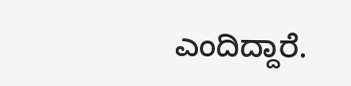ಎಂದಿದ್ದಾರೆ.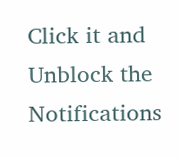Click it and Unblock the Notifications